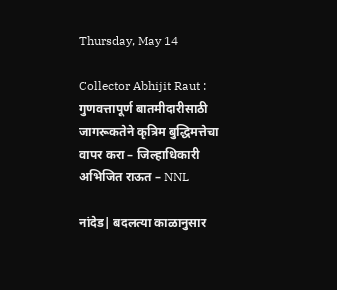Thursday, May 14

Collector Abhijit Raut : गुणवत्तापूर्ण बातमीदारीसाठी जागरूकतेने कृत्रिम बुद्धिमत्तेचा वापर करा – जिल्हाधिकारी अभिजित राऊत – NNL

नांदेड| बदलत्या काळानुसार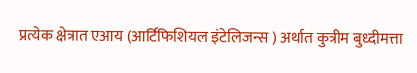प्रत्येक क्षेत्रात एआय (आर्टिफिशियल इंटेलिजन्स ) अर्थात कुत्रीम बुध्दीमत्ता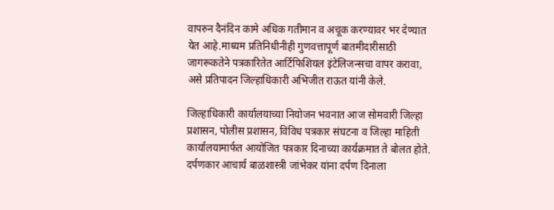वापरुन दैनंदिन कामे अधिक गतीमान व अचूक करण्यावर भर देण्यात येत आहे.माध्यम प्रतिनिधीनीही गुणवत्तापूर्ण बातमीदारीसाठी जागरूकतेने पत्रकारितेत आर्टिफिशियल इंटेलिजन्सचा वापर करावा, असे प्रतिपादन जिल्हाधिकारी अभिजीत राऊत यांनी केले.

जिल्हाधिकारी कार्यालयाच्या नियोजन भवनात आज सोमवारी जिल्हा प्रशासन, पोलीस प्रशासन, विविध पत्रकार संघटना व जिल्हा माहिती कार्यालयामार्फत आयोजित पत्रकार दिनाच्या कार्यक्रमात ते बोलत होते. दर्पणकार आचार्य बाळशास्त्री जांभेकर यांना दर्पण दिनाला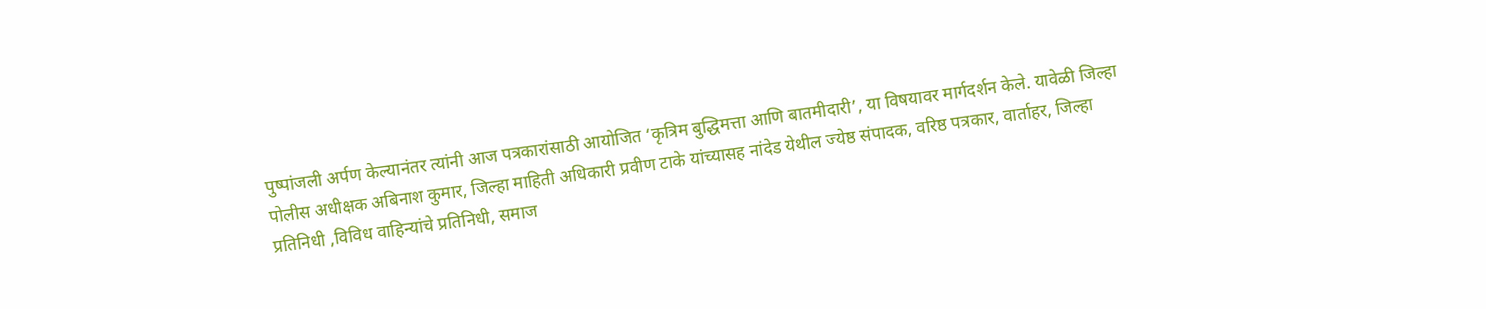पुष्पांजली अर्पण केल्यानंतर त्यांनी आज पत्रकारांसाठी आयोजित ‘कृत्रिम बुद्धिमत्ता आणि बातमीदारी’, या विषयावर मार्गदर्शन केले. यावेळी जिल्हा पोलीस अधीक्षक अबिनाश कुमार, जिल्हा माहिती अधिकारी प्रवीण टाके यांच्यासह नांदेड येथील ज्येष्ठ संपादक, वरिष्ठ पत्रकार, वार्ताहर, जिल्हा प्रतिनिधी ,विविध वाहिन्यांचे प्रतिनिधी, समाज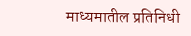माध्यमातील प्रतिनिधी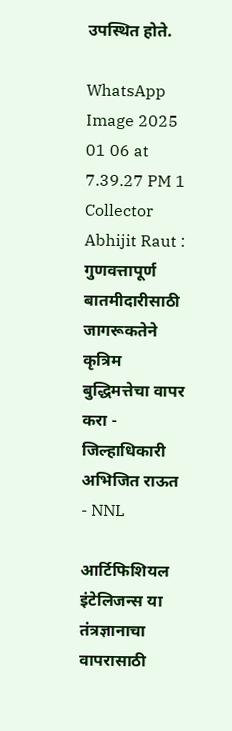उपस्थित होते.

WhatsApp Image 2025 01 06 at 7.39.27 PM 1 Collector Abhijit Raut : गुणवत्तापूर्ण बातमीदारीसाठी जागरूकतेने कृत्रिम बुद्धिमत्तेचा वापर करा - जिल्हाधिकारी अभिजित राऊत - NNL

आर्टिफिशियल इंटेलिजन्स या तंत्रज्ञानाचा वापरासाठी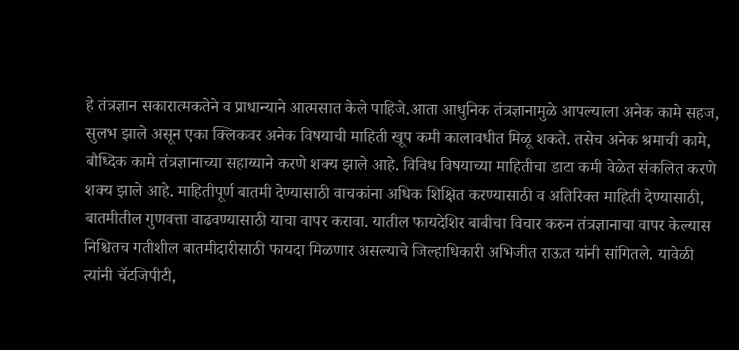हे तंत्रज्ञान सकारात्मकतेने व प्राधान्याने आत्मसात केले पाहिजे.आता आधुनिक तंत्रज्ञानामुळे आपल्याला अनेक कामे सहज, सुलभ झाले असून एका क्लिकवर अनेक विषयाची माहिती खूप कमी कालावधीत मिळू शकते. तसेच अनेक श्रमाची कामे, बौध्दिक कामे तंत्रज्ञानाच्या सहाय्याने करणे शक्य झाले आहे. विविध विषयाच्या माहितीचा डाटा कमी वेळेत संकलित करणे शक्य झाले आहे. माहितीपूर्ण बातमी देण्यासाठी वाचकांना अधिक शिक्षित करण्यासाठी व अतिरिक्त माहिती देण्यासाठी, बातमीतील गुणवत्ता वाढवण्यासाठी याचा वापर करावा. यातील फायदेशिर बाबीचा विचार करुन तंत्रज्ञानाचा वापर केल्यास निश्चितच गतीशील बातमीदारीसाठी फायदा मिळणार असल्याचे जिल्हाधिकारी अभिजीत राऊत यांनी सांगितले. यावेळी त्यांनी चॅटजिपीटी,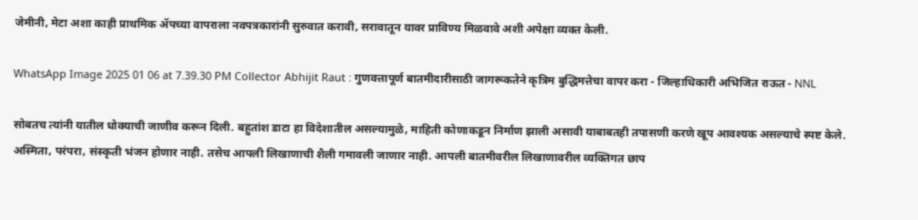जेमीनी, मेटा अशा काही प्राथमिक ॲपच्या वापराला नवपत्रकारांनी सुरुवात करावी, सरावातून यावर प्राविण्य मिळवावे अशी अपेक्षा व्यक्त केली.

WhatsApp Image 2025 01 06 at 7.39.30 PM Collector Abhijit Raut : गुणवत्तापूर्ण बातमीदारीसाठी जागरूकतेने कृत्रिम बुद्धिमत्तेचा वापर करा - जिल्हाधिकारी अभिजित राऊत - NNL

सोबतच त्यांनी यातील धोक्याची जाणीव करून दिली. बहुतांश डाटा हा विदेशातील असल्यामुळे, माहिती कोणाकडून निर्माण झाली असावी याबाबतही तपासणी करणे खूप आवश्यक असल्याचे स्पष्ट केले. अस्मिता, परंपरा, संस्कृती भंजन होणार नाही. तसेच आपली लिखाणाची शैली गमावली जाणार नाही. आपली बातमीवरील लिखाणावरील व्यक्तिगत छाप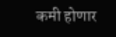कमी होणार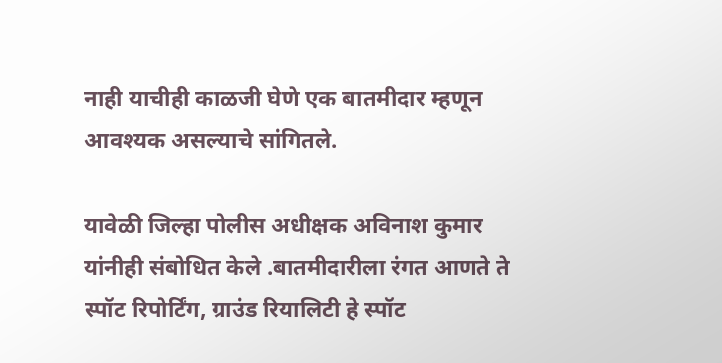नाही याचीही काळजी घेणे एक बातमीदार म्हणून आवश्यक असल्याचे सांगितले.

यावेळी जिल्हा पोलीस अधीक्षक अविनाश कुमार यांनीही संबोधित केले .बातमीदारीला रंगत आणते ते स्पॉट रिपोर्टिंग, ग्राउंड रियालिटी हे स्पॉट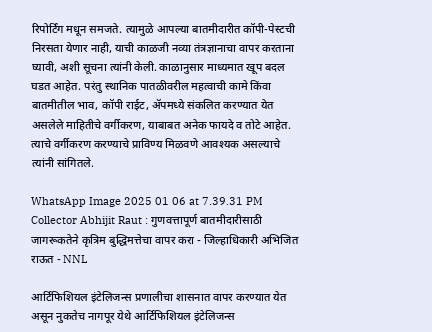रिपोर्टिंग मधून समजते. त्यामुळे आपल्या बातमीदारीत कॉपी-पेस्टची निरसता येणार नाही, याची काळजी नव्या तंत्रज्ञानाचा वापर करताना घ्यावी, अशी सूचना त्यांनी केली. काळानुसार माध्यमात खूप बदल घडत आहेत. परंतु स्थानिक पातळीवरील महत्वाची कामे किंवा बातमीतील भाव, कॉपी राईट, ॲपमध्ये संकलित करण्यात येत असलेले माहितीचे वर्गीकरण, याबाबत अनेक फायदे व तोटे आहेत. त्याचे वर्गीकरण करण्याचे प्राविण्य मिळवणे आवश्यक असल्याचे त्यांनी सांगितले.

WhatsApp Image 2025 01 06 at 7.39.31 PM Collector Abhijit Raut : गुणवत्तापूर्ण बातमीदारीसाठी जागरूकतेने कृत्रिम बुद्धिमत्तेचा वापर करा - जिल्हाधिकारी अभिजित राऊत - NNL

आर्टिफिशियल इंटेलिजन्स प्रणालीचा शासनात वापर करण्यात येत असून नुकतेच नागपूर येथे आर्टिफिशियल इंटेलिजन्स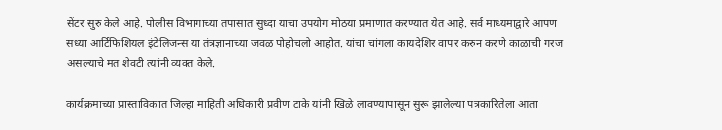सेंटर सुरु केले आहे. पोलीस विभागाच्या तपासात सुध्दा याचा उपयोग मोठया प्रमाणात करण्यात येत आहे. सर्व माध्यमाद्वारे आपण सध्या आर्टिफिशियल इंटेलिजन्स या तंत्रज्ञानाच्या जवळ पोहोचलो आहोत. यांचा चांगला कायदेशिर वापर करुन करणे काळाची गरज असल्याचे मत शेवटी त्यांनी व्यक्त केले.

कार्यक्रमाच्या प्रास्ताविकात जिल्हा माहिती अधिकारी प्रवीण टाके यांनी खिळे लावण्यापासून सुरू झालेल्या पत्रकारितेला आता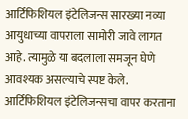आर्टिफिशियल इंटेलिजन्स सारख्या नव्या आयुधाच्या वापराला सामोरी जावे लागत आहे. त्यामुळे या बदलाला समजून घेणे आवश्यक असल्याचे स्पष्ट केले. आर्टिफिशियल इंटेलिजन्सचा वापर करताना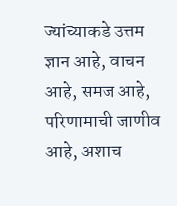ज्यांच्याकडे उत्तम ज्ञान आहे, वाचन आहे, समज आहे, परिणामाची जाणीव आहे, अशाच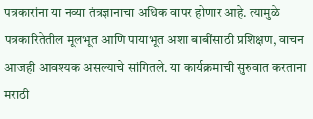पत्रकारांना या नव्या तंत्रज्ञानाचा अधिक वापर होणार आहे. त्यामुळे पत्रकारितेतील मूलभूत आणि पायाभूत अशा बाबींसाठी प्रशिक्षण, वाचन आजही आवश्यक असल्याचे सांगितले. या कार्यक्रमाची सुरुवात करताना मराठी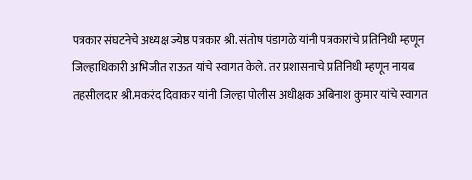पत्रकार संघटनेचे अध्यक्ष ज्येष्ठ पत्रकार श्री. संतोष पंडागळे यांनी पत्रकारांचे प्रतिनिधी म्हणून जिल्हाधिकारी अभिजीत राऊत यांचे स्वागत केले. तर प्रशासनाचे प्रतिनिधी म्हणून नायब तहसीलदार श्री.मकरंद दिवाकर यांनी जिल्हा पोलीस अधीक्षक अबिनाश कुमार यांचे स्वागत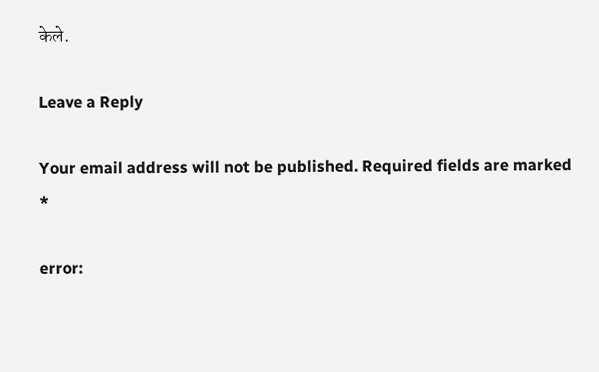केले.

Leave a Reply

Your email address will not be published. Required fields are marked *

error: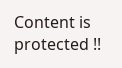Content is protected !!